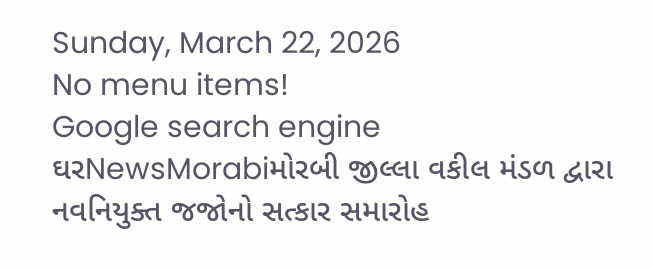Sunday, March 22, 2026
No menu items!
Google search engine
ઘરNewsMorabiમોરબી જીલ્લા વકીલ મંડળ દ્વારા નવનિયુક્ત જજોનો સત્કાર સમારોહ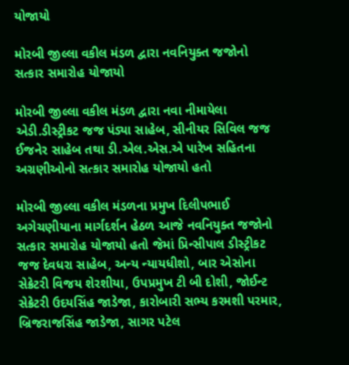યોજાયો

મોરબી જીલ્લા વકીલ મંડળ દ્વારા નવનિયુક્ત જજોનો સત્કાર સમારોહ યોજાયો

મોરબી જીલ્લા વકીલ મંડળ દ્વારા નવા નીમાયેલા એડી.ડીસ્ટ્રીકટ જજ પંડ્યા સાહેબ, સીનીયર સિવિલ જજ ઈજનેર સાહેબ તથા ડી.એલ.એસ.એ પારેખ સહિતના અગ્રણીઓનો સત્કાર સમારોહ યોજાયો હતો

મોરબી જીલ્લા વકીલ મંડળના પ્રમુખ દિલીપભાઈ અગેચણીયાના માર્ગદર્શન હેઠળ આજે નવનિયુક્ત જજોનો સત્કાર સમારોહ યોજાયો હતો જેમાં પ્રિન્સીપાલ ડીસ્ટ્રીકટ જજ દેવધરા સાહેબ, અન્ય ન્યાયધીશો, બાર એસોના સેક્રેટરી વિજય શેરશીયા, ઉપપ્રમુખ ટી બી દોશી, જોઈન્ટ સેક્રેટરી ઉદયસિંહ જાડેજા, કારોબારી સભ્ય કરમશી પરમાર, બ્રિજરાજસિંહ જાડેજા, સાગર પટેલ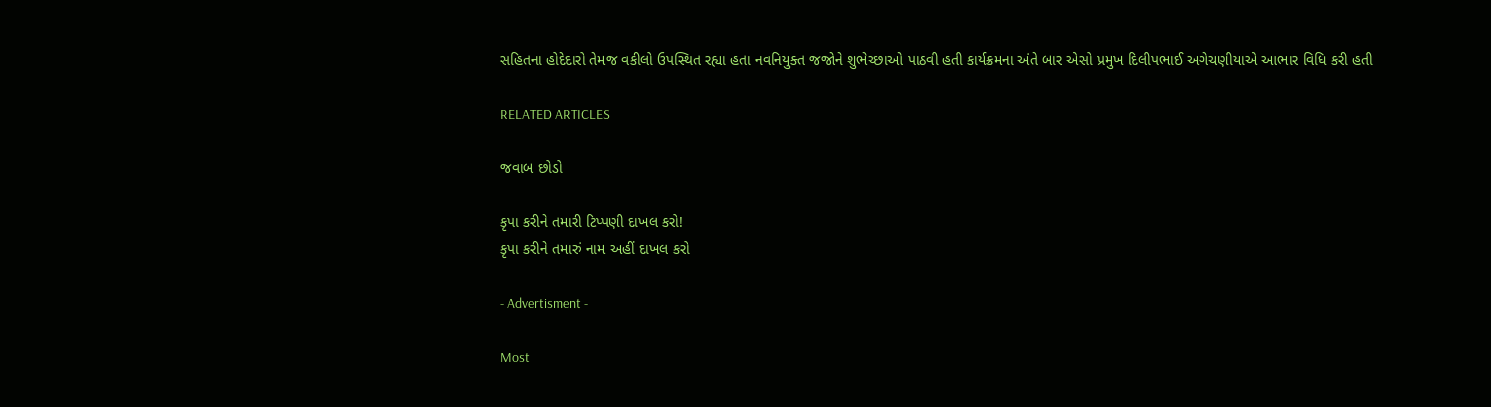સહિતના હોદેદારો તેમજ વકીલો ઉપસ્થિત રહ્યા હતા નવનિયુક્ત જજોને શુભેચ્છાઓ પાઠવી હતી કાર્યક્રમના અંતે બાર એસો પ્રમુખ દિલીપભાઈ અગેચણીયાએ આભાર વિધિ કરી હતી

RELATED ARTICLES

જવાબ છોડો

કૃપા કરીને તમારી ટિપ્પણી દાખલ કરો!
કૃપા કરીને તમારું નામ અહીં દાખલ કરો

- Advertisment -

Most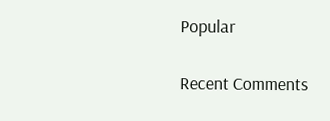Popular

Recent Comments